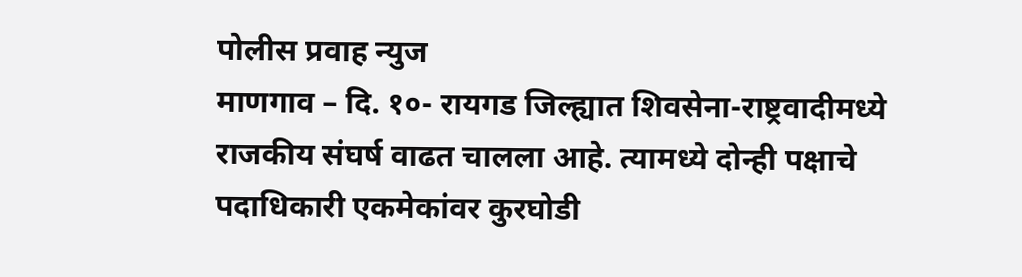पोलीस प्रवाह न्युज
माणगाव – दि. १०- रायगड जिल्ह्यात शिवसेना-राष्ट्रवादीमध्ये राजकीय संघर्ष वाढत चालला आहे. त्यामध्ये दोन्ही पक्षाचे पदाधिकारी एकमेकांवर कुरघोडी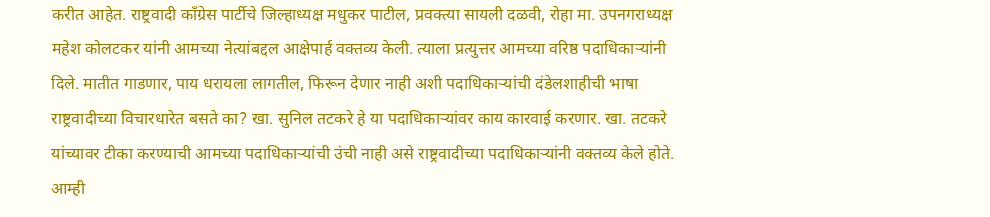करीत आहेत. राष्ट्रवादी काँग्रेस पार्टीचे जिल्हाध्यक्ष मधुकर पाटील, प्रवक्त्या सायली दळवी, रोहा मा. उपनगराध्यक्ष महेश कोलटकर यांनी आमच्या नेत्यांबद्दल आक्षेपार्ह वक्तव्य केली. त्याला प्रत्युत्तर आमच्या वरिष्ठ पदाधिकाऱ्यांनी दिले. मातीत गाडणार, पाय धरायला लागतील, फिरून देणार नाही अशी पदाधिकाऱ्यांची दंडेलशाहीची भाषा राष्ट्रवादीच्या विचारधारेत बसते का? खा. सुनिल तटकरे हे या पदाधिकाऱ्यांवर काय कारवाई करणार. खा. तटकरे यांच्यावर टीका करण्याची आमच्या पदाधिकाऱ्यांची उंची नाही असे राष्ट्रवादीच्या पदाधिकाऱ्यांनी वक्तव्य केले होते. आम्ही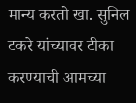मान्य करतो खा. सुनिल टकरे यांच्यावर टीका करण्याची आमच्या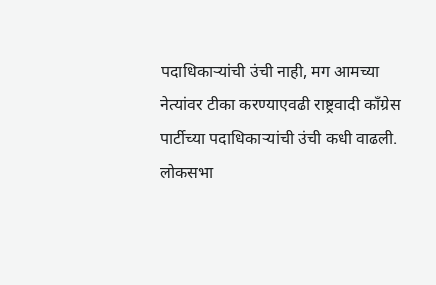पदाधिकाऱ्यांची उंची नाही, मग आमच्या नेत्यांवर टीका करण्याएवढी राष्ट्रवादी काँग्रेस पार्टीच्या पदाधिकाऱ्यांची उंची कधी वाढली.
लोकसभा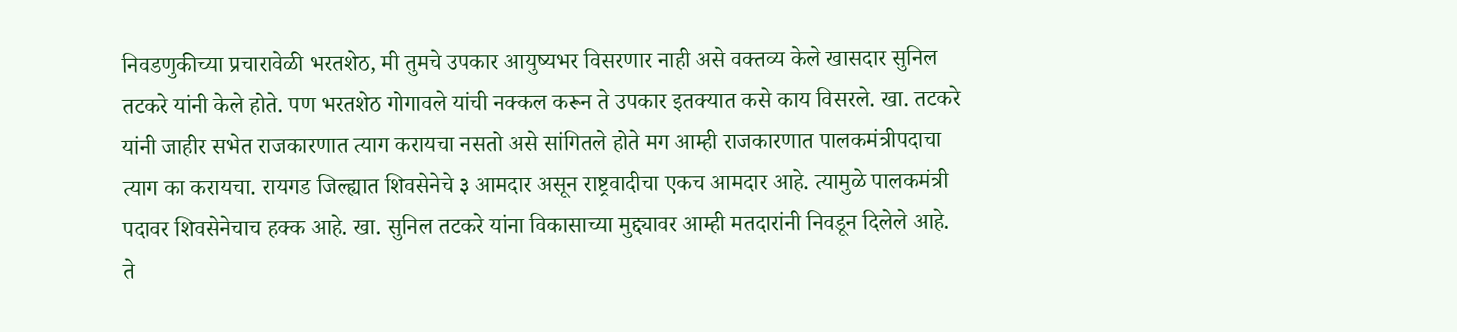निवडणुकीच्या प्रचारावेळी भरतशेठ, मी तुमचे उपकार आयुष्यभर विसरणार नाही असे वक्तव्य केले खासदार सुनिल तटकरे यांनी केले होते. पण भरतशेठ गोगावले यांची नक्कल करून ते उपकार इतक्यात कसे काय विसरले. खा. तटकरे यांनी जाहीर सभेत राजकारणात त्याग करायचा नसतो असे सांगितले होते मग आम्ही राजकारणात पालकमंत्रीपदाचा त्याग का करायचा. रायगड जिल्ह्यात शिवसेनेचे ३ आमदार असून राष्ट्रवादीचा एकच आमदार आहे. त्यामुळे पालकमंत्री पदावर शिवसेनेचाच हक्क आहे. खा. सुनिल तटकरे यांना विकासाच्या मुद्द्यावर आम्ही मतदारांनी निवडून दिलेले आहे. ते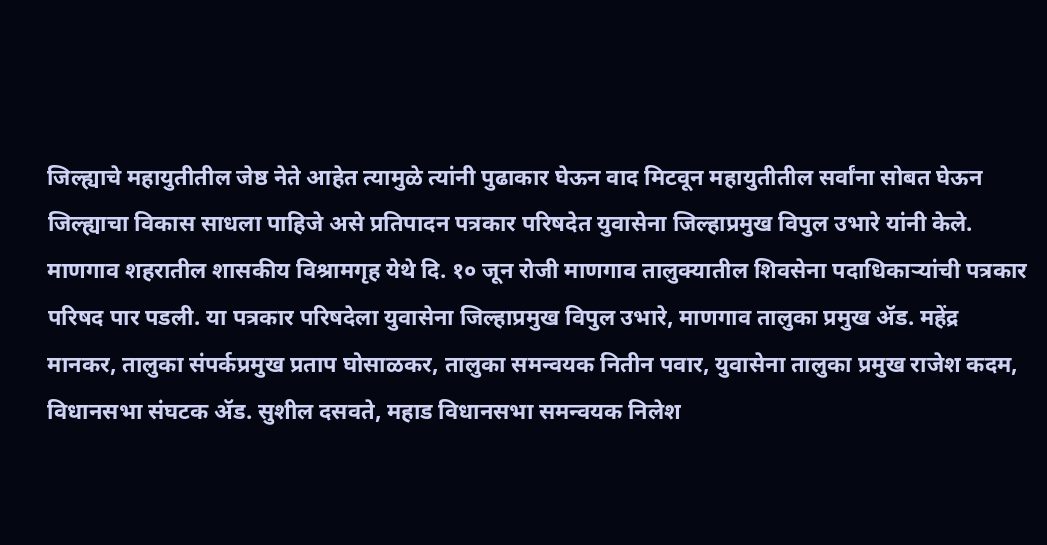जिल्ह्याचे महायुतीतील जेष्ठ नेते आहेत त्यामुळे त्यांनी पुढाकार घेऊन वाद मिटवून महायुतीतील सर्वांना सोबत घेऊन जिल्ह्याचा विकास साधला पाहिजे असे प्रतिपादन पत्रकार परिषदेत युवासेना जिल्हाप्रमुख विपुल उभारे यांनी केले.
माणगाव शहरातील शासकीय विश्रामगृह येथे दि. १० जून रोजी माणगाव तालुक्यातील शिवसेना पदाधिकाऱ्यांची पत्रकार परिषद पार पडली. या पत्रकार परिषदेला युवासेना जिल्हाप्रमुख विपुल उभारे, माणगाव तालुका प्रमुख ॲड. महेंद्र मानकर, तालुका संपर्कप्रमुख प्रताप घोसाळकर, तालुका समन्वयक नितीन पवार, युवासेना तालुका प्रमुख राजेश कदम, विधानसभा संघटक ॲड. सुशील दसवते, महाड विधानसभा समन्वयक निलेश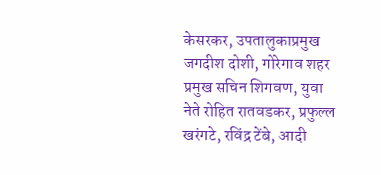केसरकर, उपतालुकाप्रमुख जगदीश दोशी, गोरेगाव शहर प्रमुख सचिन शिगवण, युवा नेते रोहित रातवडकर, प्रफुल्ल खरंगटे, रविंद्र टेंबे, आदी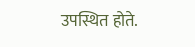उपस्थित होते.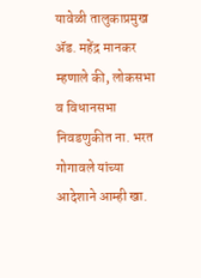यावेळी तालुकाप्रमुख ॲड. महेंद्र मानकर म्हणाले की, लोकसभा व विधानसभा निवडणुकीत ना. भरत गोगावले यांच्या आदेशाने आम्ही खा.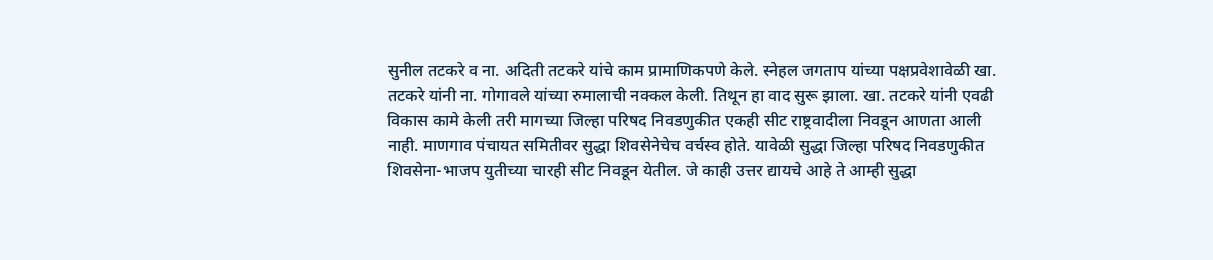सुनील तटकरे व ना. अदिती तटकरे यांचे काम प्रामाणिकपणे केले. स्नेहल जगताप यांच्या पक्षप्रवेशावेळी खा. तटकरे यांनी ना. गोगावले यांच्या रुमालाची नक्कल केली. तिथून हा वाद सुरू झाला. खा. तटकरे यांनी एवढी विकास कामे केली तरी मागच्या जिल्हा परिषद निवडणुकीत एकही सीट राष्ट्रवादीला निवडून आणता आली नाही. माणगाव पंचायत समितीवर सुद्धा शिवसेनेचेच वर्चस्व होते. यावेळी सुद्धा जिल्हा परिषद निवडणुकीत शिवसेना-भाजप युतीच्या चारही सीट निवडून येतील. जे काही उत्तर द्यायचे आहे ते आम्ही सुद्धा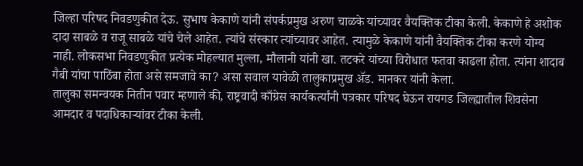जिल्हा परिषद निवडणुकीत देऊ. सुभाष केकाणे यांनी संपर्कप्रमुख अरुण चाळके यांच्यावर वैयक्तिक टीका केली. केकाणे हे अशोक दादा साबळे व राजू साबळे यांचे चेले आहेत. त्यांचे संस्कार त्यांच्यावर आहेत. त्यामुळे केकाणे यांनी वैयक्तिक टीका करणे योग्य नाही. लोकसभा निवडणुकीत प्रत्येक मोहल्यात मुल्ला, मौलानी यांनी खा. तटकरे यांच्या विरोधात फतवा काढला होता. त्यांना शादाब गैबी यांचा पाठिंबा होता असे समजावे का? असा सवाल यावेळी तालुकाप्रमुख ॲड. मानकर यांनी केला.
तालुका समन्वयक नितीन पवार म्हणाले की, राष्ट्रवादी काँग्रेस कार्यकर्त्यांनी पत्रकार परिषद घेऊन रायगड जिल्ह्यातील शिवसेना आमदार व पदाधिकाऱ्यांवर टीका केली.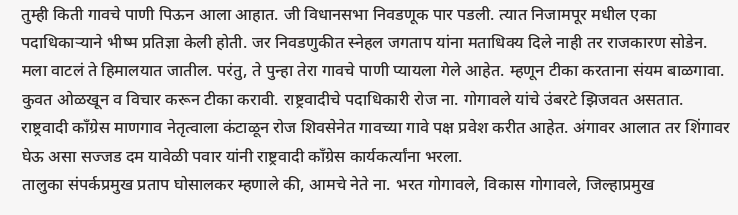तुम्ही किती गावचे पाणी पिऊन आला आहात. जी विधानसभा निवडणूक पार पडली. त्यात निजामपूर मधील एका पदाधिकाऱ्याने भीष्म प्रतिज्ञा केली होती. जर निवडणुकीत स्नेहल जगताप यांना मताधिक्य दिले नाही तर राजकारण सोडेन. मला वाटलं ते हिमालयात जातील. परंतु, ते पुन्हा तेरा गावचे पाणी प्यायला गेले आहेत. म्हणून टीका करताना संयम बाळगावा. कुवत ओळखून व विचार करून टीका करावी. राष्ट्रवादीचे पदाधिकारी रोज ना. गोगावले यांचे उंबरटे झिजवत असतात. राष्ट्रवादी काँग्रेस माणगाव नेतृत्वाला कंटाळून रोज शिवसेनेत गावच्या गावे पक्ष प्रवेश करीत आहेत. अंगावर आलात तर शिंगावर घेऊ असा सज्जड दम यावेळी पवार यांनी राष्ट्रवादी काँग्रेस कार्यकर्त्यांना भरला.
तालुका संपर्कप्रमुख प्रताप घोसालकर म्हणाले की, आमचे नेते ना. भरत गोगावले, विकास गोगावले, जिल्हाप्रमुख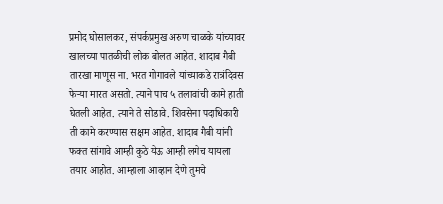प्रमोद घोसालकर, संपर्कप्रमुख अरुण चाळके यांच्यावर खालच्या पातळीची लोक बोलत आहेत. शादाब गैबी तारखा माणूस ना. भरत गोगावले यांच्याकडे रात्रंदिवस फेऱ्या मारत असतो. त्याने पाच ५ तलावांची कामे हाती घेतली आहेत. त्याने ते सोडावे. शिवसेना पदाधिकारी ती कामे करण्यास सक्षम आहेत. शादाब गैबी यांनी फक्त सांगावे आम्ही कुठे येऊ आम्ही लगेच यायला तयार आहोत. आम्हाला आव्हान देणे तुमचे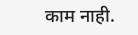काम नाही.